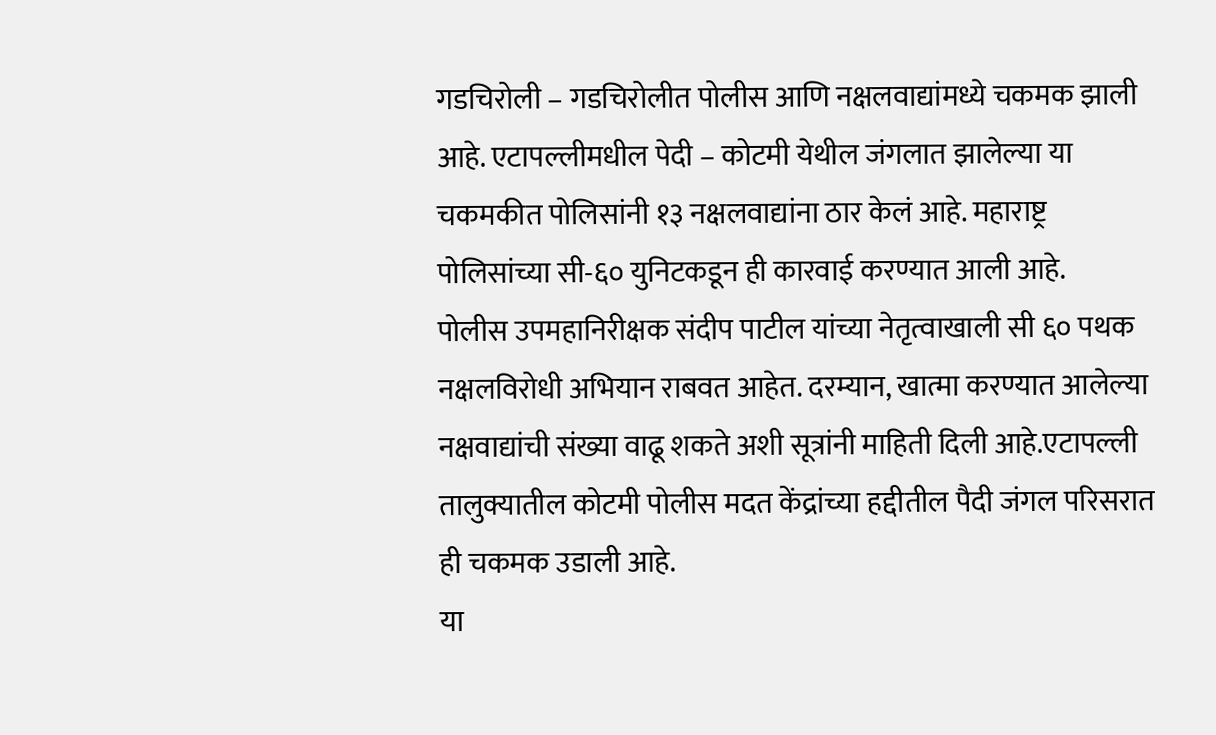गडचिरोली – गडचिरोलीत पोलीस आणि नक्षलवाद्यांमध्ये चकमक झाली आहे. एटापल्लीमधील पेदी – कोटमी येथील जंगलात झालेल्या या चकमकीत पोलिसांनी १३ नक्षलवाद्यांना ठार केलं आहे. महाराष्ट्र पोलिसांच्या सी-६० युनिटकडून ही कारवाई करण्यात आली आहे.
पोलीस उपमहानिरीक्षक संदीप पाटील यांच्या नेतृत्वाखाली सी ६० पथक नक्षलविरोधी अभियान राबवत आहेत. दरम्यान, खात्मा करण्यात आलेल्या नक्षवाद्यांची संख्या वाढू शकते अशी सूत्रांनी माहिती दिली आहे.एटापल्ली तालुक्यातील कोटमी पोलीस मदत केंद्रांच्या हद्दीतील पैदी जंगल परिसरात ही चकमक उडाली आहे.
या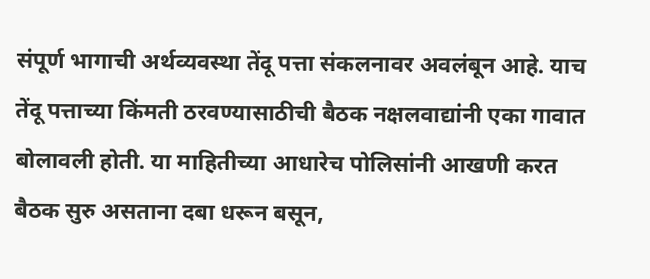संपूर्ण भागाची अर्थव्यवस्था तेंदू पत्ता संकलनावर अवलंबून आहे. याच तेंदू पत्ताच्या किंमती ठरवण्यासाठीची बैठक नक्षलवाद्यांनी एका गावात बोलावली होती. या माहितीच्या आधारेच पोलिसांनी आखणी करत बैठक सुरु असताना दबा धरून बसून,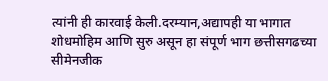त्यांनी ही कारवाई केली.दरम्यान,अद्यापही या भागात शोधमोहिम आणि सुरु असून हा संपूर्ण भाग छत्तीसगढच्या सीमेनजीक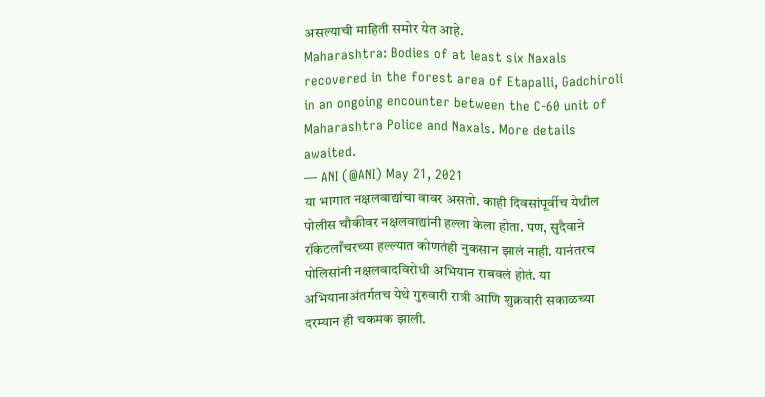असल्याची माहिती समोर येत आहे.
Maharashtra: Bodies of at least six Naxals recovered in the forest area of Etapalli, Gadchiroli in an ongoing encounter between the C-60 unit of Maharashtra Police and Naxals. More details awaited.
— ANI (@ANI) May 21, 2021
या भागात नक्षलवाद्यांचा वावर असतो. काही दिवसांपूर्वीच येथील पोलीस चौकीवर नक्षलवाद्यांनी हल्ला केला होता. पण, सुदैवाने रॉकेटलाँचरच्या हल्ल्यात कोणतंही नुकसान झालं नाही. यानंतरच पोलिसांनी नक्षलवादविरोधी अभियान राबवलं होतं. या अभियानाअंतर्गतच येथे गुरुवारी रात्री आणि शुक्रवारी सकाळच्या दरम्यान ही चकमक झाली.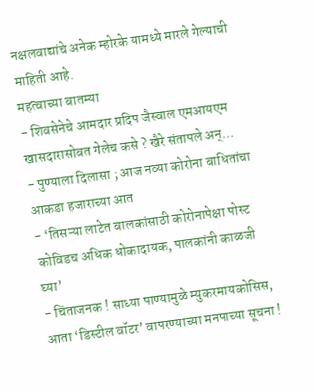नक्षलवाद्यांचे अनेक म्होरके यामध्ये मारले गेल्याची माहिती आहे.
महत्वाच्या बातम्या
- शिवसेनेचे आमदार प्रदिप जैस्वाल एमआयएम खासदारासोबत गेलेच कसे ? खैरे संतापले अन्…
- पुण्याला दिलासा ; आज नव्या कोरोना बाधितांचा आकडा हजाराच्या आत
- ‘तिसऱ्या लाटेत बालकांसाठी कोरोनापेक्षा पोस्ट कोविडच अधिक धोकादायक, पालकांनी काळजी घ्या’
- चिंताजनक ! साध्या पाण्यामुळे म्युकरमायकोसिस, आता ‘डिस्टील वॉटर’ वापरण्याच्या मनपाच्या सूचना !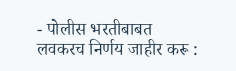- पोलीस भरतीबाबत लवकरच निर्णय जाहीर करू :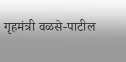गृहमंत्री वळसे-पाटील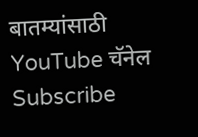बातम्यांसाठी YouTube चॅनेल Subscribe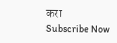करा
Subscribe Now